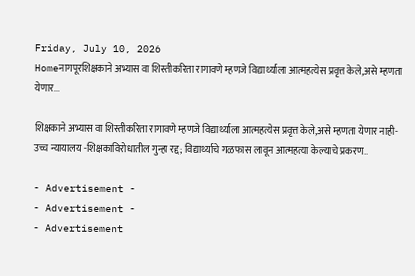Friday, July 10, 2026
Homeनागपूरशिक्षकाने अभ्यास वा शिस्तीकरिता रागावणे म्हणजे विद्यार्थ्याला आत्महत्येस प्रवृत्त केले,असे म्हणता येणार...

शिक्षकाने अभ्यास वा शिस्तीकरिता रागावणे म्हणजे विद्यार्थ्याला आत्महत्येस प्रवृत्त केले,असे म्हणता येणार नाही- उच्च न्यायालय -शिक्षकाविरोधातील गुन्हा रद्द; विद्यार्थ्याचे गळफास लावून आत्महत्या केल्याचे प्रकरण..

- Advertisement -
- Advertisement -
- Advertisement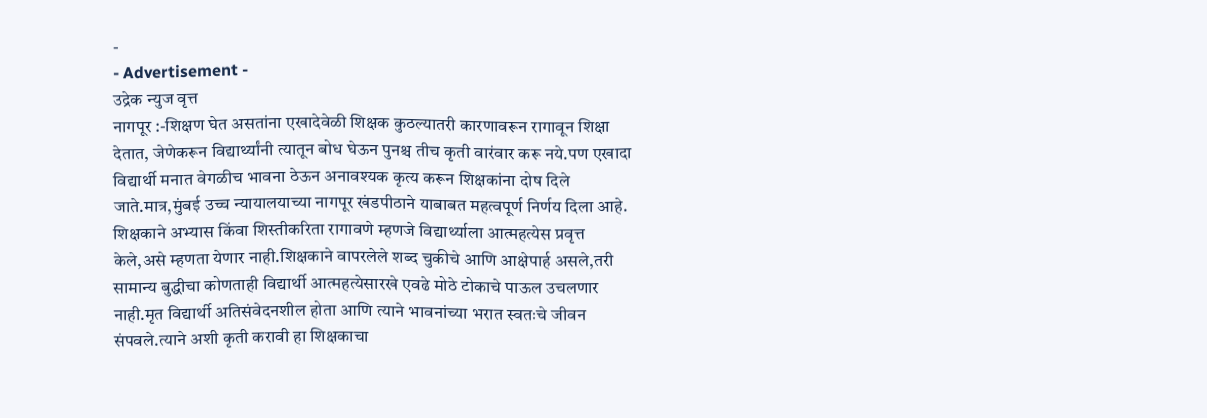-
- Advertisement -
उद्रेक न्युज वृत्त
नागपूर :-शिक्षण घेत असतांना एखादेवेळी शिक्षक कुठल्यातरी कारणावरून रागावून शिक्षा देतात, जेणेकरून विद्यार्थ्यांनी त्यातून बोध घेऊन पुनश्च तीच कृती वारंवार करू नये.पण एखादा विद्यार्थी मनात वेगळीच भावना ठेऊन अनावश्यक कृत्य करून शिक्षकांना दोष दिले जाते.मात्र,मुंबई उच्च न्यायालयाच्या नागपूर खंडपीठाने याबाबत महत्वपूर्ण निर्णय दिला आहे. शिक्षकाने अभ्यास किंवा शिस्तीकरिता रागावणे म्हणजे विद्यार्थ्याला आत्महत्येस प्रवृत्त केले,असे म्हणता येणार नाही.शिक्षकाने वापरलेले शब्द चुकीचे आणि आक्षेपार्ह असले,तरी सामान्य बुद्धीचा कोणताही विद्यार्थी आत्महत्येसारखे एवढे मोठे टोकाचे पाऊल उचलणार नाही.मृत विद्यार्थी अतिसंवेदनशील होता आणि त्याने भावनांच्या भरात स्वतःचे जीवन संपवले.त्याने अशी कृती करावी हा शिक्षकाचा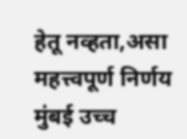हेतू नव्हता,असा महत्त्वपूर्ण निर्णय मुंबई उच्च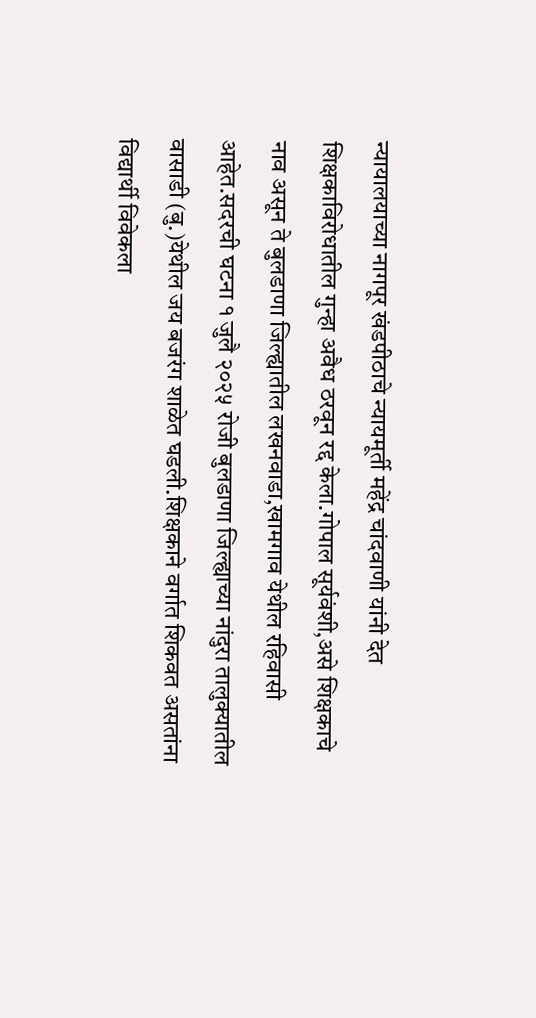न्यायालयाच्या नागपूर खंडपीठाचे न्यायमूर्ती महेंद्र चांदवाणी यांनी देत शिक्षकाविरोधातील गुन्हा अवैध ठरवून रद्द केला.गोपाल सूर्यवंशी,असे शिक्षकाचे नाव असून ते बुलडाणा जिल्ह्यातील लखनवाडा,खामगाव येथील रहिवासी आहेत.सदरची घटना १ जुलै २०२५ रोजी बुलडाणा जिल्ह्याच्या नांदुरा तालुक्यातील वासाडी (बु.)येथील जय बजरंग शाळेत घडली.शिक्षकाने वर्गात शिकवत असतांना विद्यार्थी विवेकला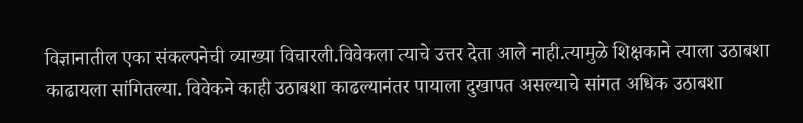विज्ञानातील एका संकल्पनेची व्याख्या विचारली.विवेकला त्याचे उत्तर देता आले नाही.त्यामुळे शिक्षकाने त्याला उठाबशा काढायला सांगितल्या. विवेकने काही उठाबशा काढल्यानंतर पायाला दुखापत असल्याचे सांगत अधिक उठाबशा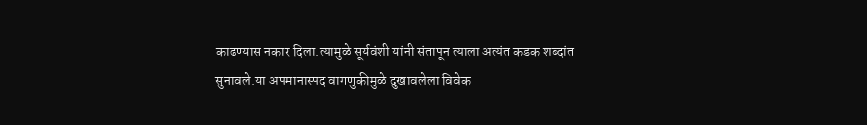काढण्यास नकार दिला.त्यामुळे सूर्यवंशी यांनी संतापून त्याला अत्यंत कडक शब्दांत सुनावले.या अपमानास्पद वागणुकीमुळे दुखावलेला विवेक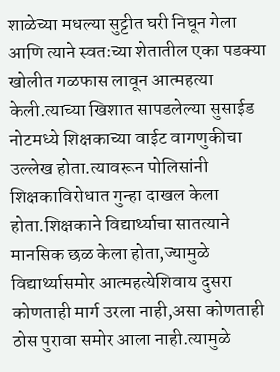शाळेच्या मधल्या सुट्टीत घरी निघून गेला आणि त्याने स्वतःच्या शेतातील एका पडक्या खोलीत गळफास लावून आत्महत्या केली.त्याच्या खिशात सापडलेल्या सुसाईड नोटमध्ये शिक्षकाच्या वाईट वागणुकीचा उल्लेख होता.त्यावरून पोलिसांनी शिक्षकाविरोधात गुन्हा दाखल केला होता.शिक्षकाने विद्यार्थ्याचा सातत्याने मानसिक छळ केला होता,ज्यामुळे विद्यार्थ्यासमोर आत्महत्येशिवाय दुसरा कोणताही मार्ग उरला नाही,असा कोणताही ठोस पुरावा समोर आला नाही.त्यामुळे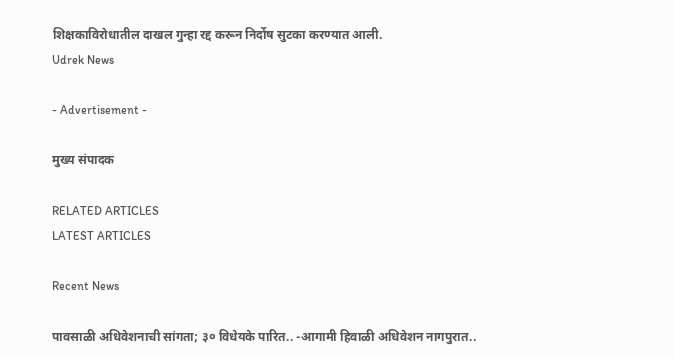शिक्षकाविरोधातील दाखल गुन्हा रद्द करून निर्दोष सुटका करण्यात आली.
Udrek News

- Advertisement -

मुख्य संपादक

RELATED ARTICLES
LATEST ARTICLES

Recent News

पावसाळी अधिवेशनाची सांगता; ३० विधेयके पारित.. -आगामी हिवाळी अधिवेशन नागपुरात..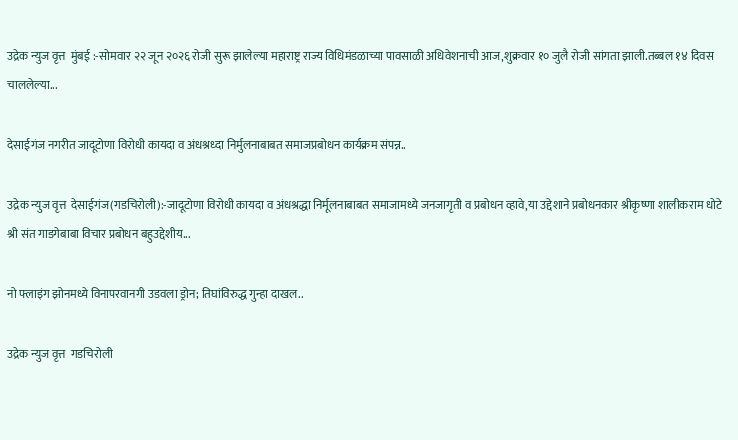उद्रेक न्युज वृत्त  मुंबई :-सोमवार २२ जून २०२६ रोजी सुरू झालेल्या महाराष्ट्र राज्य विधिमंडळाच्या पावसाळी अधिवेशनाची आज,शुक्रवार १० जुलै रोजी सांगता झाली.तब्बल १४ दिवस चाललेल्या...

देसाईगंज नगरीत जादूटोणा विरोधी कायदा व अंधश्रध्दा निर्मुलनाबाबत समाजप्रबोधन कार्यक्रम संपन्न..

उद्रेक न्युज वृत्त  देसाईगंज(गडचिरोली):-जादूटोणा विरोधी कायदा व अंधश्रद्धा निर्मूलनाबाबत समाजामध्ये जनजागृती व प्रबोधन व्हावे,या उद्देशाने प्रबोधनकार श्रीकृष्णा शालीकराम धोटे श्री संत गाडगेबाबा विचार प्रबोधन बहुउद्देशीय...

नो फ्लाइंग झोनमध्ये विनापरवानगी उडवला ड्रोन; तिघांविरुद्ध गुन्हा दाखल..

उद्रेक न्युज वृत्त  गडचिरोली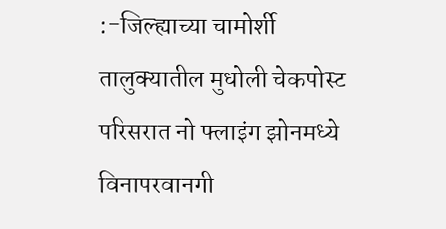:-जिल्ह्याच्या चामोर्शी तालुक्यातील मुधोली चेकपोस्ट परिसरात नो फ्लाइंग झोनमध्ये विनापरवानगी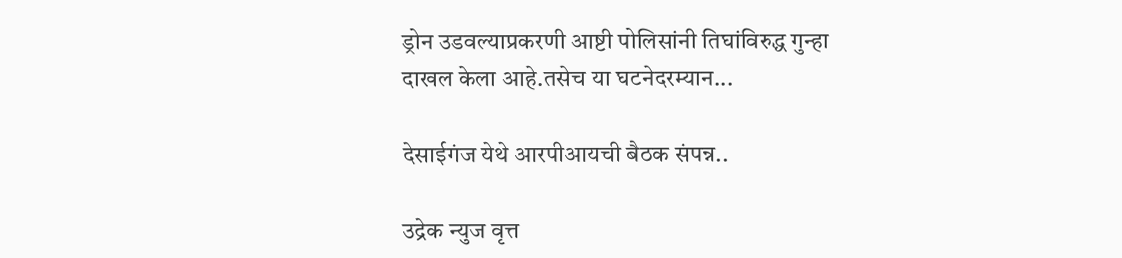ड्रोन उडवल्याप्रकरणी आष्टी पोलिसांनी तिघांविरुद्ध गुन्हा दाखल केला आहे.तसेच या घटनेदरम्यान...

देसाईगंज येथे आरपीआयची बैठक संपन्न..

उद्रेक न्युज वृत्त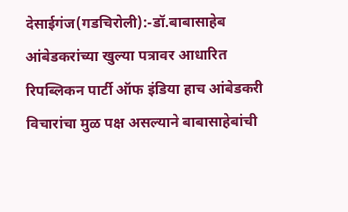देसाईगंज(गडचिरोली):-डॉ.बाबासाहेब आंबेडकरांच्या खुल्या पत्रावर आधारित रिपब्लिकन पार्टी ऑफ इंडिया हाच आंबेडकरी विचारांचा मुळ पक्ष असल्याने बाबासाहेबांची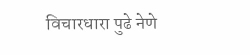विचारधारा पुढे नेणे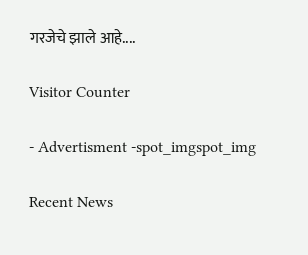गरजेचे झाले आहे....

Visitor Counter

- Advertisment -spot_imgspot_img

Recent News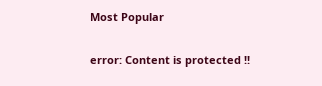Most Popular

error: Content is protected !!